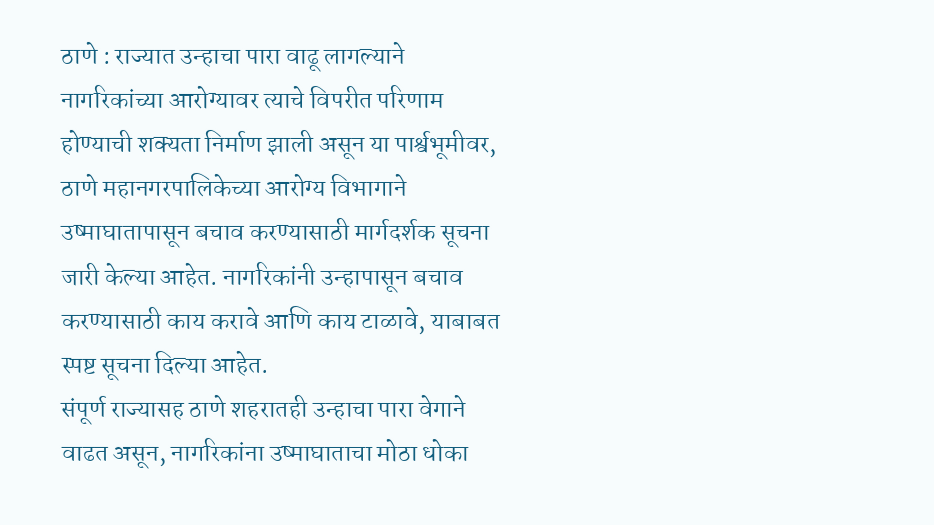ठाणे : राज्यात उन्हाचा पारा वाढू लागल्याने नागरिकांच्या आरोग्यावर त्याचे विपरीत परिणाम होण्याची शक्यता निर्माण झाली असून या पार्श्वभूमीवर, ठाणे महानगरपालिकेच्या आरोग्य विभागाने उष्माघातापासून बचाव करण्यासाठी मार्गदर्शक सूचना जारी केल्या आहेत. नागरिकांनी उन्हापासून बचाव करण्यासाठी काय करावे आणि काय टाळावे, याबाबत स्पष्ट सूचना दिल्या आहेत.
संपूर्ण राज्यासह ठाणे शहरातही उन्हाचा पारा वेगाने वाढत असून, नागरिकांना उष्माघाताचा मोठा धोका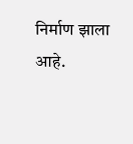निर्माण झाला आहे.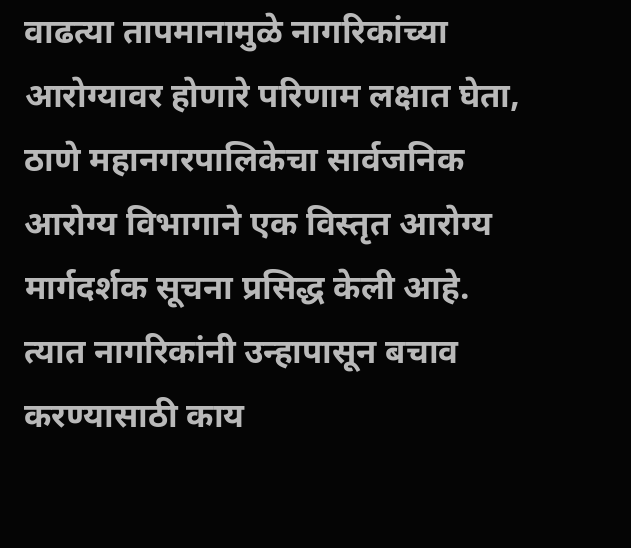वाढत्या तापमानामुळे नागरिकांच्या आरोग्यावर होणारे परिणाम लक्षात घेता, ठाणे महानगरपालिकेचा सार्वजनिक आरोग्य विभागाने एक विस्तृत आरोग्य मार्गदर्शक सूचना प्रसिद्ध केली आहे. त्यात नागरिकांनी उन्हापासून बचाव करण्यासाठी काय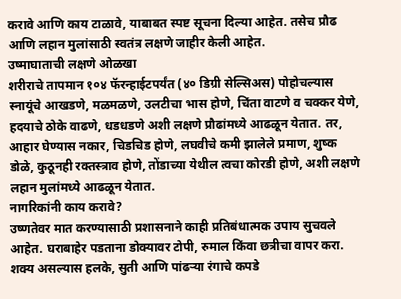करावे आणि काय टाळावे, याबाबत स्पष्ट सूचना दिल्या आहेत. तसेच प्रौढ आणि लहान मुलांसाठी स्वतंत्र लक्षणे जाहीर केली आहेत.
उष्माघाताची लक्षणे ओळखा
शरीराचे तापमान १०४ फॅरन्हाईटपर्यंत (४० डिग्री सेल्सिअस) पोहोचल्यास स्नायूंचे आखडणे, मळमळणे, उलटीचा भास होणे, चिंता वाटणे व चक्कर येणे, हदयाचे ठोके वाढणे, धडधडणे अशी लक्षणे प्रौढांमध्ये आढळून येतात. तर, आहार घेण्यास नकार, चिडचिड होणे, लघवीचे कमी झालेले प्रमाण, शुष्क डोळे, कुठूनही रक्तस्त्राव होणे, तोंडाच्या येथील त्वचा कोरडी होणे, अशी लक्षणे लहान मुलांमध्ये आढळून येतात.
नागरिकांनी काय करावे?
उष्णतेवर मात करण्यासाठी प्रशासनाने काही प्रतिबंधात्मक उपाय सुचवले आहेत. घराबाहेर पडताना डोक्यावर टोपी, रुमाल किंवा छत्रीचा वापर करा. शक्य असल्यास हलके, सुती आणि पांढऱ्या रंगाचे कपडे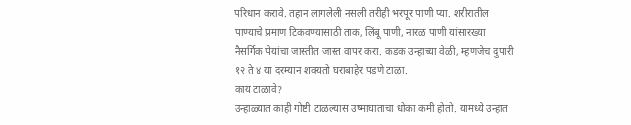परिधान करावे. तहान लागलेली नसली तरीही भरपूर पाणी प्या. शरीरातील पाण्याचे प्रमाण टिकवण्यासाठी ताक, लिंबू पाणी, नारळ पाणी यांसारख्या नैसर्गिक पेयांचा जास्तीत जास्त वापर करा. कडक उन्हाच्या वेळी, म्हणजेच दुपारी १२ ते ४ या दरम्यान शक्यतो घराबाहेर पडणे टाळा.
काय टाळावे?
उन्हाळ्यात काही गोष्टी टाळल्यास उष्माघाताचा धोका कमी होतो. यामध्ये उन्हात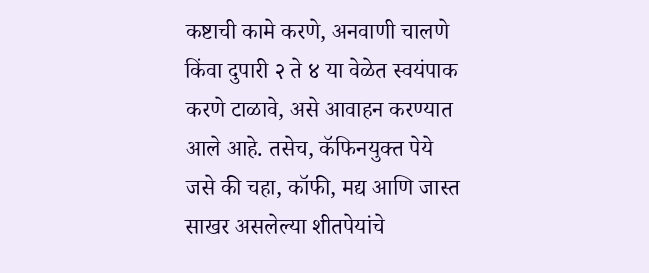कष्टाची कामे करणे, अनवाणी चालणे किंवा दुपारी २ ते ४ या वेळेत स्वयंपाक करणे टाळावे, असे आवाहन करण्यात आले आहे. तसेच, कॅफिनयुक्त पेये जसे की चहा, कॉफी, मद्य आणि जास्त साखर असलेल्या शीतपेयांचे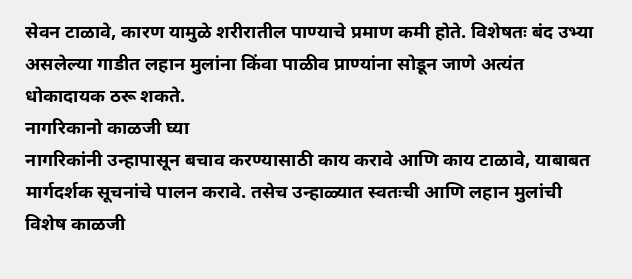सेवन टाळावे, कारण यामुळे शरीरातील पाण्याचे प्रमाण कमी होते. विशेषतः बंद उभ्या असलेल्या गाडीत लहान मुलांना किंवा पाळीव प्राण्यांना सोडून जाणे अत्यंत धोकादायक ठरू शकते.
नागरिकानो काळजी घ्या
नागरिकांनी उन्हापासून बचाव करण्यासाठी काय करावे आणि काय टाळावे, याबाबत मार्गदर्शक सूचनांचे पालन करावे. तसेच उन्हाळ्यात स्वतःची आणि लहान मुलांची विशेष काळजी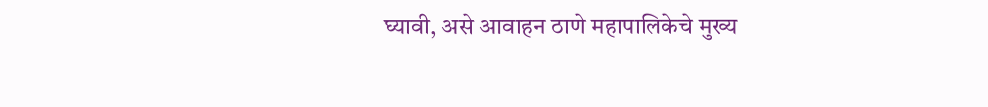घ्यावी, असे आवाहन ठाणे महापालिकेचे मुख्य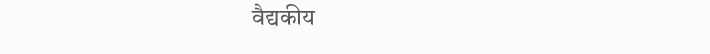वैद्यकीय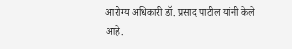आरोग्य अधिकारी डॉ. प्रसाद पाटील यांनी केले आहे.